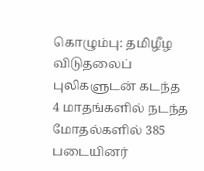கொழும்பு: தமிழீழ விடுதலைப் புலிகளுடன் கடந்த 4 மாதங்களில் நடந்த மோதல்களில் 385 படையினர்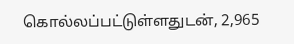கொல்லப்பட்டுள்ளதுடன், 2,965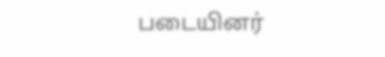படையினர்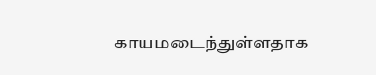காயமடைந்துள்ளதாக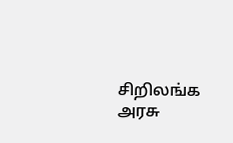சிறிலங்க அரசு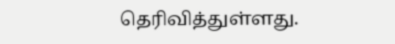தெரிவித்துள்ளது.